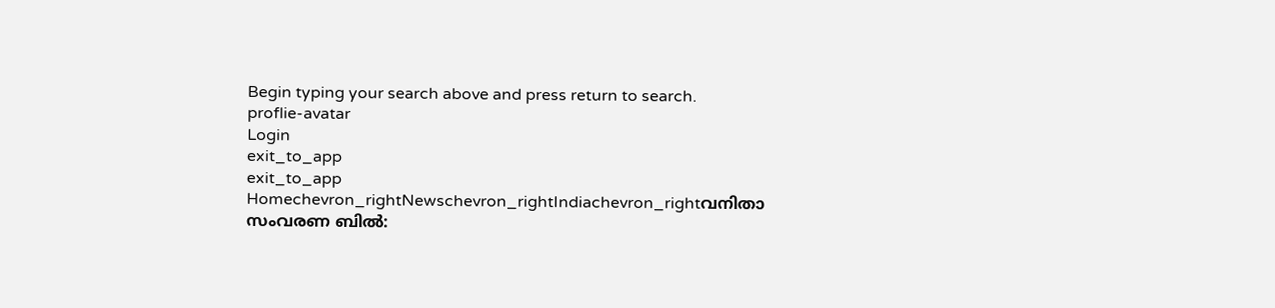Begin typing your search above and press return to search.
proflie-avatar
Login
exit_to_app
exit_to_app
Homechevron_rightNewschevron_rightIndiachevron_rightവനിതാ സംവരണ ബിൽ: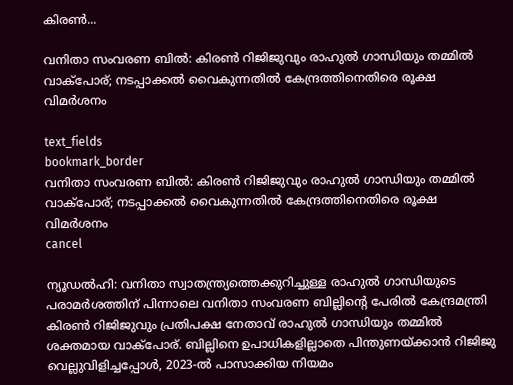കിരൺ...

വനിതാ സംവരണ ബിൽ: കിരൺ റിജിജുവും രാഹുൽ ഗാന്ധിയും തമ്മിൽ വാക്പോര്; നടപ്പാക്കൽ വൈകുന്നതിൽ കേന്ദ്രത്തിനെതിരെ രൂക്ഷ വിമർശനം

text_fields
bookmark_border
വനിതാ സംവരണ ബിൽ: കിരൺ റിജിജുവും രാഹുൽ ഗാന്ധിയും തമ്മിൽ വാക്പോര്; നടപ്പാക്കൽ വൈകുന്നതിൽ കേന്ദ്രത്തിനെതിരെ രൂക്ഷ വിമർശനം
cancel

ന്യൂഡൽഹി: വനിതാ സ്വാതന്ത്ര്യത്തെക്കുറിച്ചുള്ള രാഹുൽ ഗാന്ധിയുടെ പരാമർശത്തിന് പിന്നാലെ വനിതാ സംവരണ ബില്ലിന്റെ പേരിൽ കേന്ദ്രമന്ത്രി കിരൺ റിജിജുവും പ്രതിപക്ഷ നേതാവ് രാഹുൽ ഗാന്ധിയും തമ്മിൽ ശക്തമായ വാക്പോര്. ബില്ലിനെ ഉപാധികളില്ലാതെ പിന്തുണയ്ക്കാൻ റിജിജു വെല്ലുവിളിച്ചപ്പോൾ, 2023-ൽ പാസാക്കിയ നിയമം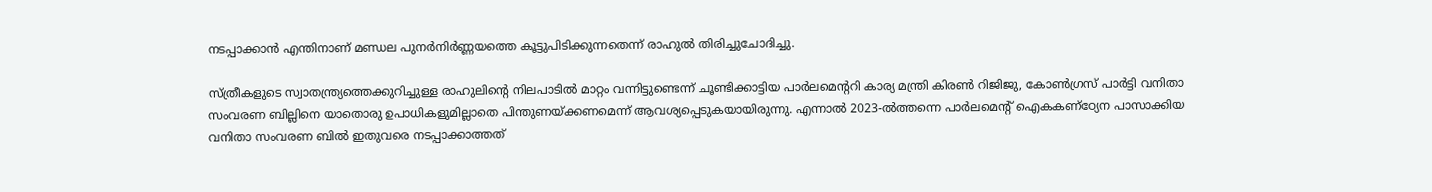നടപ്പാക്കാൻ എന്തിനാണ് മണ്ഡല പുനർനിർണ്ണയത്തെ കൂട്ടുപിടിക്കുന്നതെന്ന് രാഹുൽ തിരിച്ചുചോദിച്ചു.

സ്ത്രീകളുടെ സ്വാതന്ത്ര്യത്തെക്കുറിച്ചുള്ള രാഹുലിന്റെ നിലപാടിൽ മാറ്റം വന്നിട്ടുണ്ടെന്ന് ചൂണ്ടിക്കാട്ടിയ പാർലമെന്ററി കാര്യ മന്ത്രി കിരൺ റിജിജു, കോൺഗ്രസ് പാർട്ടി വനിതാ സംവരണ ബില്ലിനെ യാതൊരു ഉപാധികളുമില്ലാതെ പിന്തുണയ്ക്കണമെന്ന് ആവശ്യപ്പെടുകയായിരുന്നു. എന്നാൽ 2023-ൽത്തന്നെ പാർലമെന്റ് ഐകകണ്ഠ്യേന പാസാക്കിയ വനിതാ സംവരണ ബിൽ ഇതുവരെ നടപ്പാക്കാത്തത്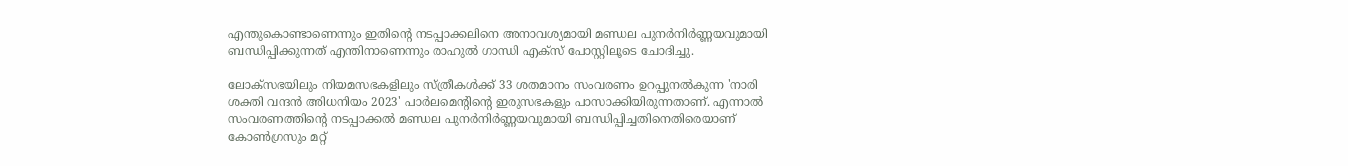എന്തുകൊണ്ടാണെന്നും ഇതിന്റെ നടപ്പാക്കലിനെ അനാവശ്യമായി മണ്ഡല പുനർനിർണ്ണയവുമായി ബന്ധിപ്പിക്കുന്നത് എന്തിനാണെന്നും രാഹുൽ ഗാന്ധി എക്സ് പോസ്റ്റിലൂടെ ചോദിച്ചു.

ലോക്‌സഭയിലും നിയമസഭകളിലും സ്ത്രീകൾക്ക് 33 ശതമാനം സംവരണം ഉറപ്പുനൽകുന്ന 'നാരി ശക്തി വന്ദൻ അിധനിയം 2023' പാർലമെന്റിന്റെ ഇരുസഭകളും പാസാക്കിയിരുന്നതാണ്. എന്നാൽ സംവരണത്തിന്റെ നടപ്പാക്കൽ മണ്ഡല പുനർനിർണ്ണയവുമായി ബന്ധിപ്പിച്ചതിനെതിരെയാണ് കോൺഗ്രസും മറ്റ്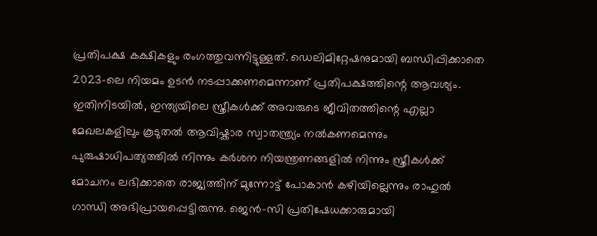പ്രതിപക്ഷ കക്ഷികളും രംഗത്തുവന്നിട്ടുള്ളത്. ഡെലിമിറ്റേഷനുമായി ബന്ധിപ്പിക്കാതെ 2023-ലെ നിയമം ഉടൻ നടപ്പാക്കണമെന്നാണ് പ്രതിപക്ഷത്തിന്റെ ആവശ്യം. ഇതിനിടയിൽ, ഇന്ത്യയിലെ സ്ത്രീകൾക്ക് അവരുടെ ജീവിതത്തിന്റെ എല്ലാ മേഖലകളിലും കൂടുതൽ ആവിഷ്കാര സ്വാതന്ത്ര്യം നൽകണമെന്നും പുരുഷാധിപത്യത്തിൽ നിന്നും കർശന നിയന്ത്രണങ്ങളിൽ നിന്നും സ്ത്രീകൾക്ക് മോചനം ലഭിക്കാതെ രാജ്യത്തിന് മുന്നോട്ട് പോകാൻ കഴിയില്ലെന്നും രാഹുൽ ഗാന്ധി അഭിപ്രായപ്പെട്ടിരുന്നു. ജെൻ-സി പ്രതിഷേധക്കാരുമായി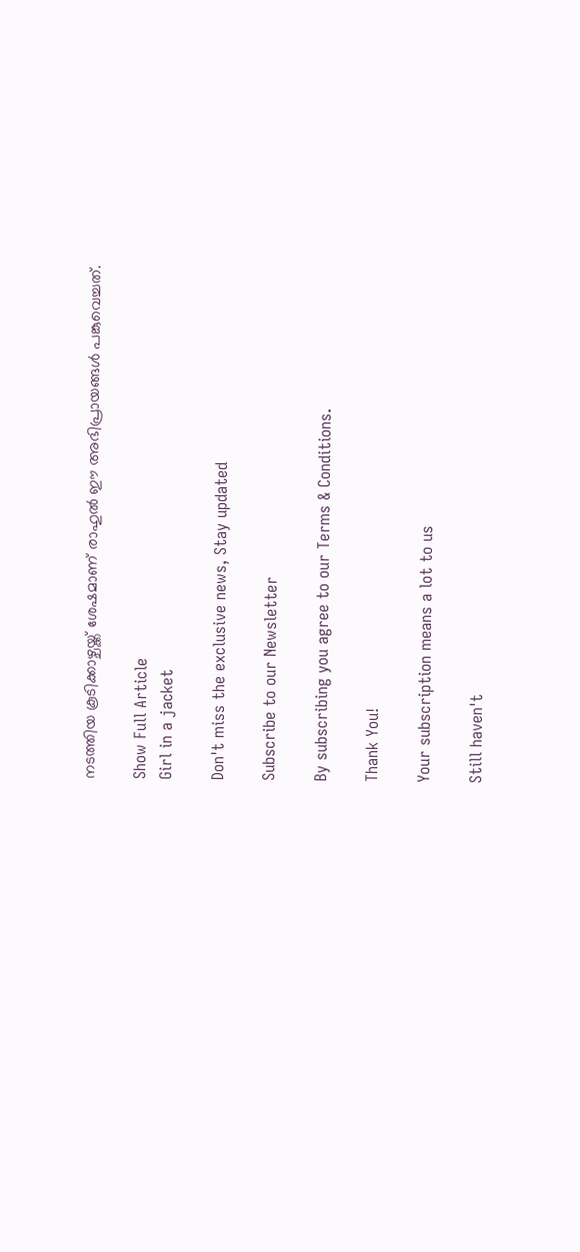നടത്തിയ കൂടിക്കാഴ്ചയ്ക്ക് ശേഷമാണ് രാഹുൽ ഈ അഭിപ്രായങ്ങൾ പങ്കുവെച്ചത്.

Show Full Article
Girl in a jacket

Don't miss the exclusive news, Stay updated

Subscribe to our Newsletter

By subscribing you agree to our Terms & Conditions.

Thank You!

Your subscription means a lot to us

Still haven't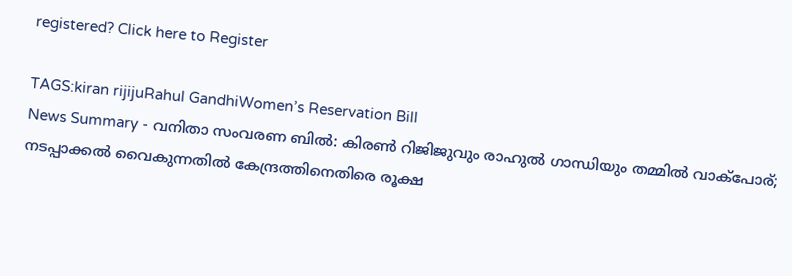registered? Click here to Register

TAGS:kiran rijijuRahul GandhiWomen’s Reservation Bill
News Summary - വനിതാ സംവരണ ബിൽ: കിരൺ റിജിജുവും രാഹുൽ ഗാന്ധിയും തമ്മിൽ വാക്പോര്; നടപ്പാക്കൽ വൈകുന്നതിൽ കേന്ദ്രത്തിനെതിരെ രൂക്ഷ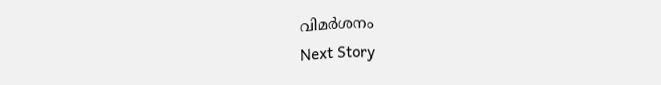വിമർശനം
Next Story